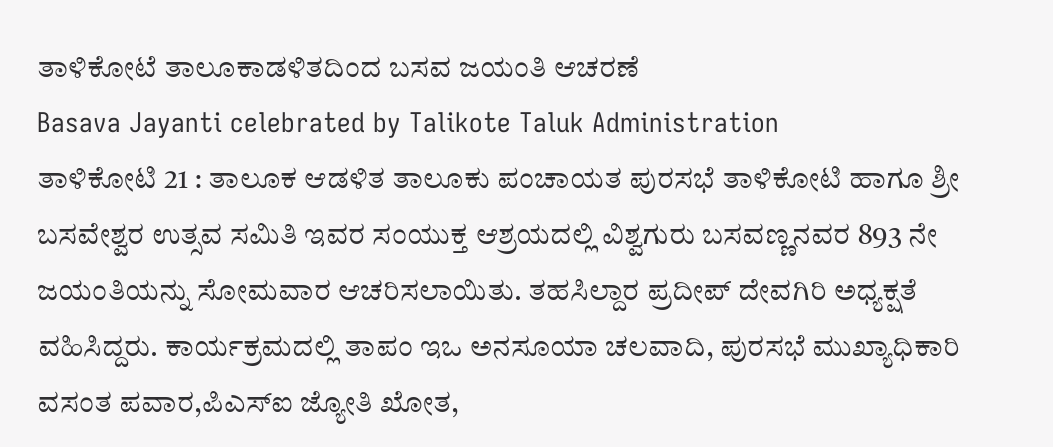ತಾಳಿಕೋಟೆ ತಾಲೂಕಾಡಳಿತದಿಂದ ಬಸವ ಜಯಂತಿ ಆಚರಣೆ
Basava Jayanti celebrated by Talikote Taluk Administration
ತಾಳಿಕೋಟಿ 21 : ತಾಲೂಕ ಆಡಳಿತ ತಾಲೂಕು ಪಂಚಾಯತ ಪುರಸಭೆ ತಾಳಿಕೋಟಿ ಹಾಗೂ ಶ್ರೀ ಬಸವೇಶ್ವರ ಉತ್ಸವ ಸಮಿತಿ ಇವರ ಸಂಯುಕ್ತ ಆಶ್ರಯದಲ್ಲಿ ವಿಶ್ವಗುರು ಬಸವಣ್ಣನವರ 893 ನೇ ಜಯಂತಿಯನ್ನು ಸೋಮವಾರ ಆಚರಿಸಲಾಯಿತು. ತಹಸಿಲ್ದಾರ ಪ್ರದೀಪ್ ದೇವಗಿರಿ ಅಧ್ಯಕ್ಷತೆ ವಹಿಸಿದ್ದರು. ಕಾರ್ಯಕ್ರಮದಲ್ಲಿ ತಾಪಂ ಇಒ ಅನಸೂಯಾ ಚಲವಾದಿ, ಪುರಸಭೆ ಮುಖ್ಯಾಧಿಕಾರಿ ವಸಂತ ಪವಾರ,ಪಿಎಸ್ಐ ಜ್ಯೋತಿ ಖೋತ,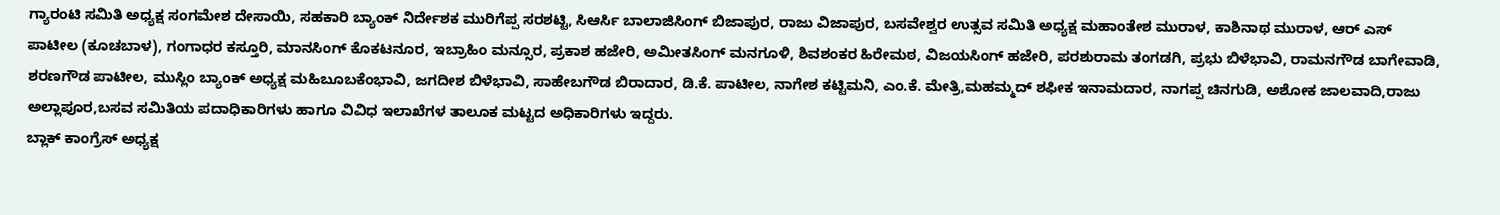ಗ್ಯಾರಂಟಿ ಸಮಿತಿ ಅಧ್ಯಕ್ಷ ಸಂಗಮೇಶ ದೇಸಾಯಿ, ಸಹಕಾರಿ ಬ್ಯಾಂಕ್ ನಿರ್ದೇಶಕ ಮುರಿಗೆಪ್ಪ ಸರಶಟ್ಟಿ, ಸಿಆರ್ಸಿ ಬಾಲಾಜಿಸಿಂಗ್ ಬಿಜಾಪುರ, ರಾಜು ವಿಜಾಪುರ, ಬಸವೇಶ್ವರ ಉತ್ಸವ ಸಮಿತಿ ಅಧ್ಯಕ್ಷ ಮಹಾಂತೇಶ ಮುರಾಳ, ಕಾಶಿನಾಥ ಮುರಾಳ, ಆರ್ ಎಸ್ ಪಾಟೀಲ (ಕೂಚಬಾಳ), ಗಂಗಾಧರ ಕಸ್ತೂರಿ, ಮಾನಸಿಂಗ್ ಕೊಕಟನೂರ, ಇಬ್ರಾಹಿಂ ಮನ್ಸೂರ, ಪ್ರಕಾಶ ಹಜೇರಿ, ಅಮೀತಸಿಂಗ್ ಮನಗೂಳಿ, ಶಿವಶಂಕರ ಹಿರೇಮಠ, ವಿಜಯಸಿಂಗ್ ಹಜೇರಿ, ಪರಶುರಾಮ ತಂಗಡಗಿ, ಪ್ರಭು ಬಿಳೆಭಾವಿ, ರಾಮನಗೌಡ ಬಾಗೇವಾಡಿ, ಶರಣಗೌಡ ಪಾಟೀಲ, ಮುಸ್ಲಿಂ ಬ್ಯಾಂಕ್ ಅಧ್ಯಕ್ಷ ಮಹಿಬೂಬಕೆಂಭಾವಿ, ಜಗದೀಶ ಬಿಳೆಭಾವಿ, ಸಾಹೇಬಗೌಡ ಬಿರಾದಾರ, ಡಿ.ಕೆ. ಪಾಟೀಲ, ನಾಗೇಶ ಕಟ್ಟಿಮನಿ, ಎಂ.ಕೆ. ಮೇತ್ರಿ,ಮಹಮ್ಮದ್ ಶಫೀಕ ಇನಾಮದಾರ, ನಾಗಪ್ಪ ಚಿನಗುಡಿ, ಅಶೋಕ ಜಾಲವಾದಿ,ರಾಜು ಅಲ್ಲಾಪೂರ,ಬಸವ ಸಮಿತಿಯ ಪದಾಧಿಕಾರಿಗಳು ಹಾಗೂ ವಿವಿಧ ಇಲಾಖೆಗಳ ತಾಲೂಕ ಮಟ್ಟದ ಅಧಿಕಾರಿಗಳು ಇದ್ದರು.
ಬ್ಲಾಕ್ ಕಾಂಗ್ರೆಸ್ ಅಧ್ಯಕ್ಷ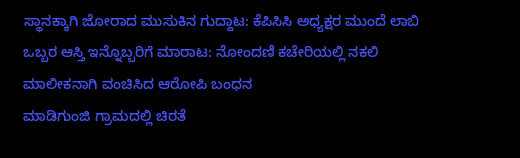ಸ್ಥಾನಕ್ಕಾಗಿ ಜೋರಾದ ಮುಸುಕಿನ ಗುದ್ದಾಟ: ಕೆಪಿಸಿಸಿ ಅಧ್ಯಕ್ಷರ ಮುಂದೆ ಲಾಬಿ
ಒಬ್ಬರ ಆಸ್ತಿ ಇನ್ನೊಬ್ಬರಿಗೆ ಮಾರಾಟ: ನೋಂದಣಿ ಕಚೇರಿಯಲ್ಲಿ ನಕಲಿ ಮಾಲೀಕನಾಗಿ ವಂಚಿಸಿದ ಆರೋಪಿ ಬಂಧನ
ಮಾಡಿಗುಂಜಿ ಗ್ರಾಮದಲ್ಲಿ ಚಿರತೆ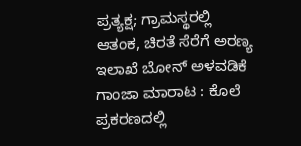ಪ್ರತ್ಯಕ್ಷ; ಗ್ರಾಮಸ್ಥರಲ್ಲಿ ಆತಂಕ, ಚಿರತೆ ಸೆರೆಗೆ ಅರಣ್ಯ ಇಲಾಖೆ ಬೋನ್ ಅಳವಡಿಕೆ
ಗಾಂಜಾ ಮಾರಾಟ : ಕೊಲೆ ಪ್ರಕರಣದಲ್ಲಿ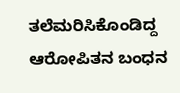ತಲೆಮರಿಸಿಕೊಂಡಿದ್ದ ಆರೋಪಿತನ ಬಂಧನ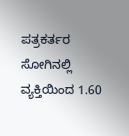ಪತ್ರಕರ್ತರ ಸೋಗಿನಲ್ಲಿ ವ್ಯಕ್ತಿಯಿಂದ 1.60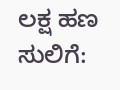ಲಕ್ಷ ಹಣ ಸುಲಿಗೆ: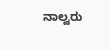ನಾಲ್ವರು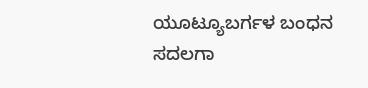ಯೂಟ್ಯೂಬರ್ಗಳ ಬಂಧನ
ಸದಲಗಾ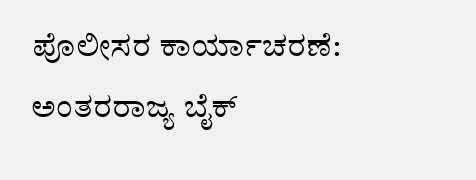ಪೊಲೀಸರ ಕಾರ್ಯಾಚರಣೆ: ಅಂತರರಾಜ್ಯ ಬೈಕ್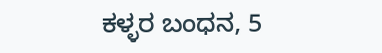ಕಳ್ಳರ ಬಂಧನ, 5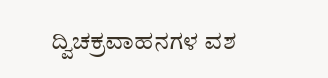ದ್ವಿಚಕ್ರವಾಹನಗಳ ವಶ